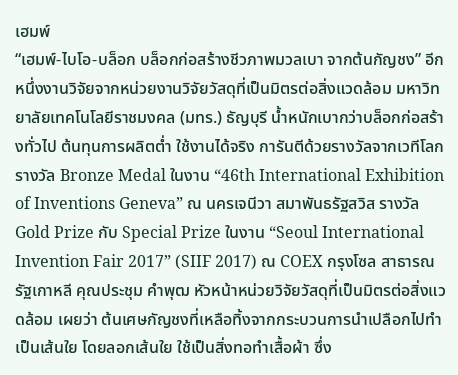เฮมพ์
“เฮมพ์-ไบโอ-บล็อก บล็อกก่อสร้างชีวภาพมวลเบา จากต้นกัญชง” อีกหนึ่งงานวิจัยจากหน่วยงานวิจัยวัสดุที่เป็นมิตรต่อสิ่งแวดล้อม มหาวิทยาลัยเทคโนโลยีราชมงคล (มทร.) ธัญบุรี น้ำหนักเบากว่าบล็อกก่อสร้างทั่วไป ต้นทุนการผลิตต่ำ ใช้งานได้จริง การันตีด้วยรางวัลจากเวทีโลก รางวัล Bronze Medal ในงาน “46th International Exhibition of Inventions Geneva” ณ นครเจนีวา สมาพันธรัฐสวิส รางวัล Gold Prize กับ Special Prize ในงาน “Seoul International Invention Fair 2017” (SIIF 2017) ณ COEX กรุงโซล สาธารณรัฐเกาหลี คุณประชุม คำพุฒ หัวหน้าหน่วยวิจัยวัสดุที่เป็นมิตรต่อสิ่งแวดล้อม เผยว่า ต้นเศษกัญชงที่เหลือทิ้งจากกระบวนการนำเปลือกไปทำเป็นเส้นใย โดยลอกเส้นใย ใช้เป็นสิ่งทอทำเสื้อผ้า ซึ่ง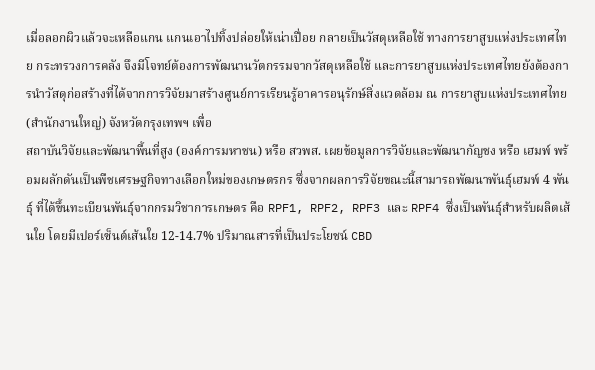เมื่อลอกผิวแล้วจะเหลือแกน แกนเอาไปทิ้งปล่อยให้เน่าเปื่อย กลายเป็นวัสดุเหลือใช้ ทางการยาสูบแห่งประเทศไทย กระทรวงการคลัง จึงมีโจทย์ต้องการพัฒนานวัตกรรมจากวัสดุเหลือใช้ และการยาสูบแห่งประเทศไทยยังต้องการนำวัสดุก่อสร้างที่ได้จากการวิจัยมาสร้างศูนย์การเรียนรู้อาคารอนุรักษ์สิ่งแวดล้อม ณ การยาสูบแห่งประเทศไทย (สำนักงานใหญ่) จังหวัดกรุงเทพฯ เพื่อ
สถาบันวิจัยและพัฒนาพื้นที่สูง (องค์การมหาชน) หรือ สวพส. เผยข้อมูลการวิจัยและพัฒนากัญชง หรือ เฮมพ์ พร้อมผลักดันเป็นพืชเศรษฐกิจทางเลือกใหม่ของเกษตรกร ซึ่งจากผลการวิจัยขณะนี้สามารถพัฒนาพันธุ์เฮมพ์ 4 พันธุ์ ที่ได้ขึ้นทะเบียนพันธุ์จากกรมวิชาการเกษตร คือ RPF1, RPF2, RPF3 และ RPF4 ซึ่งเป็นพันธุ์สำหรับผลิตเส้นใย โดยมีเปอร์เซ็นต์เส้นใย 12-14.7% ปริมาณสารที่เป็นประโยชน์ CBD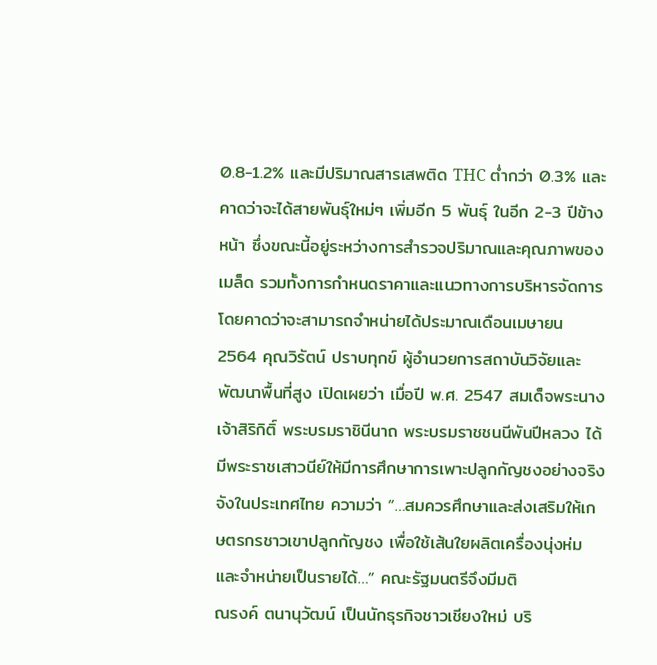0.8-1.2% และมีปริมาณสารเสพติด THC ต่ำกว่า 0.3% และคาดว่าจะได้สายพันธุ์ใหม่ๆ เพิ่มอีก 5 พันธุ์ ในอีก 2-3 ปีข้างหน้า ซึ่งขณะนี้อยู่ระหว่างการสำรวจปริมาณและคุณภาพของเมล็ด รวมทั้งการกำหนดราคาและแนวทางการบริหารจัดการ โดยคาดว่าจะสามารถจำหน่ายได้ประมาณเดือนเมษายน 2564 คุณวิรัตน์ ปราบทุกข์ ผู้อำนวยการสถาบันวิจัยและพัฒนาพื้นที่สูง เปิดเผยว่า เมื่อปี พ.ศ. 2547 สมเด็จพระนางเจ้าสิริกิติ์ พระบรมราชินีนาถ พระบรมราชชนนีพันปีหลวง ได้มีพระราชเสาวนีย์ให้มีการศึกษาการเพาะปลูกกัญชงอย่างจริงจังในประเทศไทย ความว่า “…สมควรศึกษาและส่งเสริมให้เกษตรกรชาวเขาปลูกกัญชง เพื่อใช้เส้นใยผลิตเครื่องนุ่งห่มและจำหน่ายเป็นรายได้…” คณะรัฐมนตรีจึงมีมติ
ณรงค์ ตนานุวัฒน์ เป็นนักธุรกิจชาวเชียงใหม่ บริ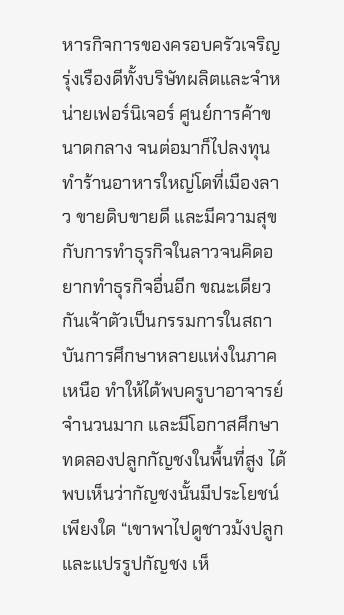หารกิจการของครอบครัวเจริญรุ่งเรืองดีทั้งบริษัทผลิตและจำหน่ายเฟอร์นิเจอร์ ศูนย์การค้าขนาดกลาง จนต่อมาก็ไปลงทุนทำร้านอาหารใหญ่โตที่เมืองลาว ขายดิบขายดี และมีความสุขกับการทำธุรกิจในลาวจนคิดอยากทำธุรกิจอื่นอีก ขณะเดียวกันเจ้าตัวเป็นกรรมการในสถาบันการศึกษาหลายแห่งในภาคเหนือ ทำให้ได้พบครูบาอาจารย์จำนวนมาก และมีโอกาสศึกษาทดลองปลูกกัญชงในพื้นที่สูง ได้พบเห็นว่ากัญชงนั้นมีประโยชน์เพียงใด “เขาพาไปดูชาวม้งปลูกและแปรรูปกัญชง เห็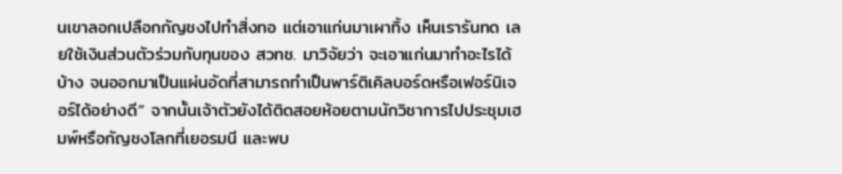นเขาลอกเปลือกกัญชงไปทำสิ่งทอ แต่เอาแก่นมาเผาทิ้ง เห็นเรารันทด เลยใช้เงินส่วนตัวร่วมกับทุนของ สวทช. มาวิจัยว่า จะเอาแก่นมาทำอะไรได้บ้าง จนออกมาเป็นแผ่นอัดที่สามารถทำเป็นพาร์ติเคิลบอร์ดหรือเฟอร์นิเจอร์ได้อย่างดี” จากนั้นเจ้าตัวยังได้ติดสอยห้อยตามนักวิชาการไปประชุมเฮมพ์หรือกัญชงโลกที่เยอรมนี และพบ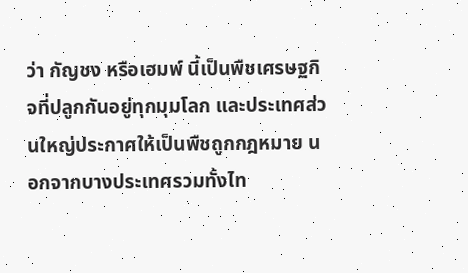ว่า กัญชง หรือเฮมพ์ นี้เป็นพืชเศรษฐกิจที่ปลูกกันอยู่ทุกมุมโลก และประเทศส่วนใหญ่ประกาศให้เป็นพืชถูกกฎหมาย นอกจากบางประเทศรวมทั้งไท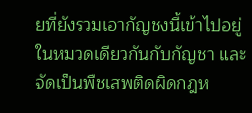ยที่ยังรวมเอากัญชงนี้เข้าไปอยู่ในหมวดเดียวกันกับกัญชา และจัดเป็นพืชเสพติดผิดกฎห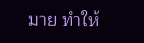มาย ทำให้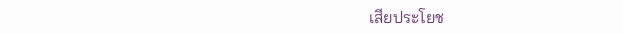เสียประโยช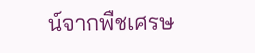น์จากพืชเศรษ